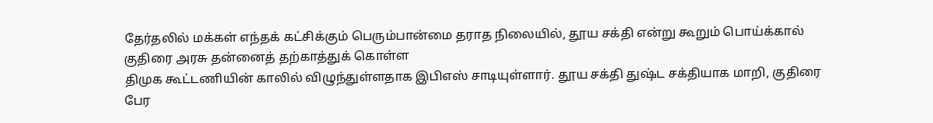தேர்தலில் மக்கள் எந்தக் கட்சிக்கும் பெரும்பான்மை தராத நிலையில், தூய சக்தி என்று கூறும் பொய்க்கால் குதிரை அரசு தன்னைத் தற்காத்துக் கொள்ள
திமுக கூட்டணியின் காலில் விழுந்துள்ளதாக இபிஎஸ் சாடியுள்ளார். தூய சக்தி துஷ்ட சக்தியாக மாறி, குதிரை பேர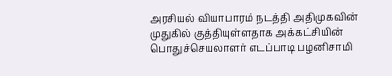அரசியல் வியாபாரம் நடத்தி அதிமுகவின் முதுகில் குத்தியுள்ளதாக அக்கட்சியின் பொதுச்செயலாளர் எடப்பாடி பழனிசாமி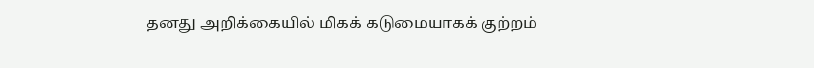தனது அறிக்கையில் மிகக் கடுமையாகக் குற்றம்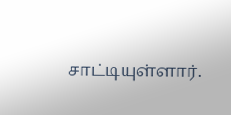சாட்டியுள்ளார்.